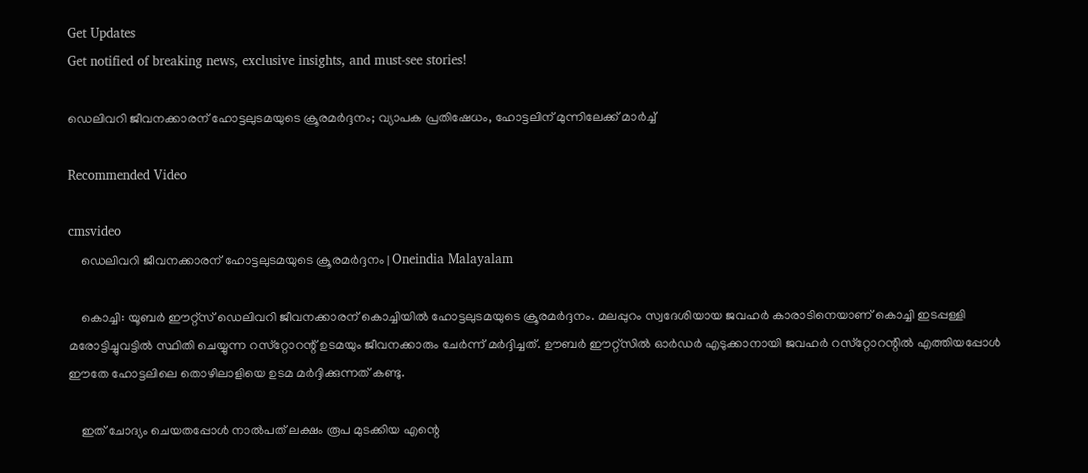Get Updates
Get notified of breaking news, exclusive insights, and must-see stories!

ഡെലിവറി ജീവനക്കാരന് ഹോട്ടലുടമയുടെ ക്രൂരമര്‍ദ്ദനം; വ്യാപക പ്രതിഷേധം, ഹോട്ടലിന് മുന്നിലേക്ക് മാര്‍ച്ച്

Recommended Video

cmsvideo
    ഡെലിവറി ജീവനക്കാരന് ഹോട്ടലുടമയുടെ ക്രൂരമര്‍ദ്ദനം | Oneindia Malayalam

    കൊച്ചി: യൂബര്‍ ഈറ്റ്‌സ് ഡെലിവറി ജീവനക്കാരന് കൊച്ചിയില്‍ ഹോട്ടലുടമയുടെ ക്രൂരമര്‍ദ്ദനം. മലപ്പുറം സ്വദേശിയായ ജവഹര്‍ കാരാടിനെയാണ് കൊച്ചി ഇടപ്പള്ളി മരോട്ടിച്ചുവട്ടില്‍ സ്ഥിതി ചെയ്യുന്ന റസ്‌റ്റോറന്റ് ഉടമയും ജീവനക്കാരും ചേര്‍ന്ന് മര്‍ദ്ദിച്ചത്. ഊബര്‍ ഈറ്റ്‌സില്‍ ഓര്‍ഡര്‍ എടുക്കാനായി ജവഹര്‍ റസ്‌റ്റോറന്റില്‍ എത്തിയപ്പോള്‍ ഈതേ ഹോട്ടലിലെ തൊഴിലാളിയെ ഉടമ മര്‍ദ്ദിക്കുന്നത് കണ്ടു.

    ഇത് ചോദ്യം ചെയതപ്പോള്‍ നാല്‍പത് ലക്ഷം രൂപ മുടക്കിയ എന്റെ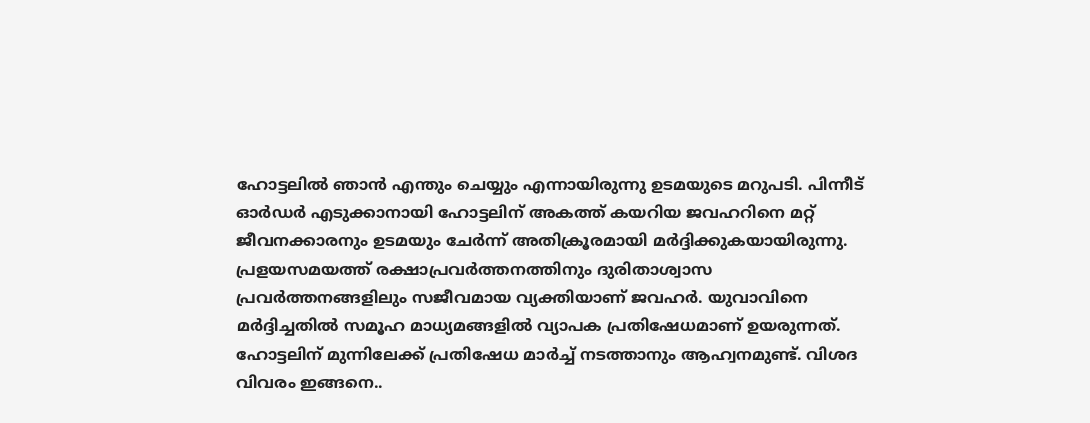ഹോട്ടലില്‍ ഞാന്‍ എന്തും ചെയ്യും എന്നായിരുന്നു ഉടമയുടെ മറുപടി. പിന്നീട് ഓര്‍ഡര്‍ എടുക്കാനായി ഹോട്ടലിന് അകത്ത് കയറിയ ജവഹറിനെ മറ്റ് ജീവനക്കാരനും ഉടമയും ചേര്‍ന്ന് അതിക്രൂരമായി മര്‍ദ്ദിക്കുകയായിരുന്നു. പ്രളയസമയത്ത് രക്ഷാപ്രവര്‍ത്തനത്തിനും ദുരിതാശ്വാസ പ്രവര്‍ത്തനങ്ങളിലും സജീവമായ വ്യക്തിയാണ് ജവഹര്‍. യുവാവിനെ മര്‍ദ്ദിച്ചതില്‍ സമൂഹ മാധ്യമങ്ങളില്‍ വ്യാപക പ്രതിഷേധമാണ് ഉയരുന്നത്. ഹോട്ടലിന് മുന്നിലേക്ക് പ്രതിഷേധ മാർച്ച് നടത്താനും ആഹ്വനമുണ്ട്. വിശദ വിവരം ഇങ്ങനെ..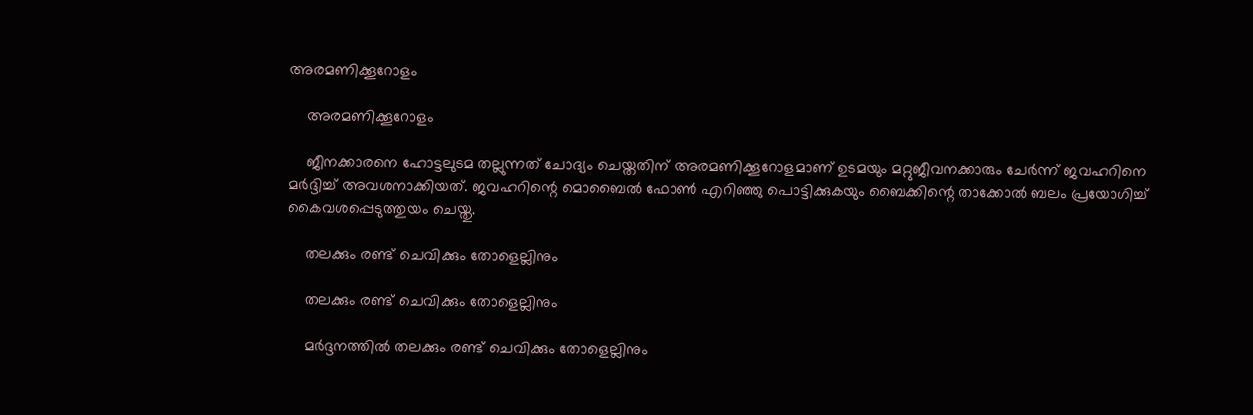അരമണിക്കൂറോളം

    അരമണിക്കൂറോളം

    ജീനക്കാരനെ ഹോട്ടലുടമ തല്ലുന്നത് ചോദ്യം ചെയ്തതിന് അരമണിക്കൂറോളമാണ് ഉടമയും മറ്റുജീവനക്കാരും ചേര്‍ന്ന് ജവഹറിനെ മര്‍ദ്ദിച്ച് അവശനാക്കിയത്. ജവഹറിന്റെ മൊബൈല്‍ ഫോണ്‍ എറിഞ്ഞു പൊട്ടിക്കുകയും ബൈക്കിന്റെ താക്കോല്‍ ബലം പ്രയോഗിച്ച് കൈവശപ്പെടുത്തുയം ചെയ്തു.

    തലക്കും രണ്ട് ചെവിക്കും തോളെല്ലിനും

    തലക്കും രണ്ട് ചെവിക്കും തോളെല്ലിനും

    മര്‍ദ്ദനത്തില്‍ തലക്കും രണ്ട് ചെവിക്കും തോളെല്ലിനും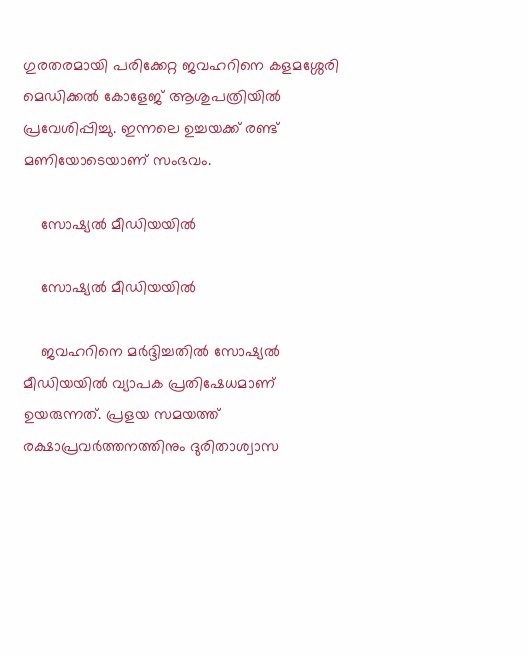ഗുരതരമായി പരിക്കേറ്റ ജവഹറിനെ കളമശ്ശേരി മെഡിക്കല്‍ കോളേജ് ആശുപത്രിയില്‍ പ്രവേശിപ്പിച്ചു. ഇന്നലെ ഉച്ചയക്ക് രണ്ട് മണിയോടെയാണ് സംഭവം.

    സോഷ്യല്‍ മീഡിയയില്‍

    സോഷ്യല്‍ മീഡിയയില്‍

    ജവഹറിനെ മര്‍ദ്ദിച്ചതില്‍ സോഷ്യല്‍ മീഡിയയില്‍ വ്യാപക പ്രതിഷേധമാണ് ഉയരുന്നത്. പ്രളയ സമയത്ത് രക്ഷാപ്രവര്‍ത്തനത്തിനും ദുരിതാശ്വാസ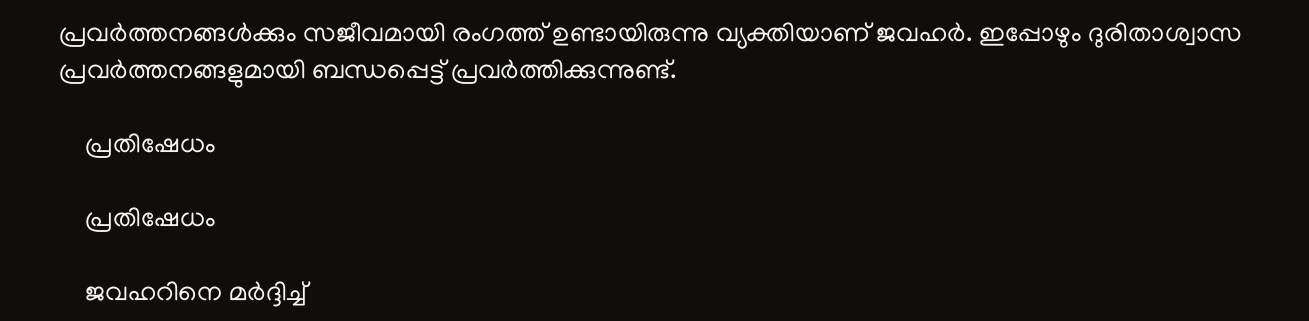പ്രവര്‍ത്തനങ്ങള്‍ക്കും സജീവമായി രംഗത്ത് ഉണ്ടായിരുന്നു വ്യക്തിയാണ് ജവഹര്‍. ഇപ്പോഴും ദുരിതാശ്വാസ പ്രവര്‍ത്തനങ്ങളുമായി ബന്ധപ്പെട്ട് പ്രവര്‍ത്തിക്കുന്നുണ്ട്.

    പ്രതിഷേധം

    പ്രതിഷേധം

    ജവഹറിനെ മര്‍ദ്ദിച്ച്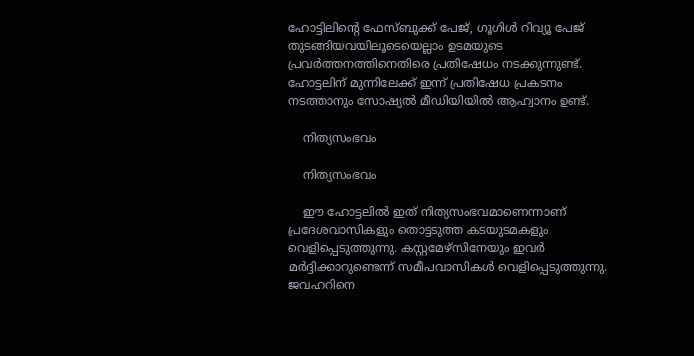ഹോട്ടിലിന്റെ ഫേസ്ബുക്ക് പേജ്, ഗൂഗിള്‍ റിവ്യൂ പേജ് തുടങ്ങിയവയിലൂടെയെല്ലാം ഉടമയുടെ പ്രവര്‍ത്തനത്തിനെതിരെ പ്രതിഷേധം നടക്കുന്നുണ്ട്. ഹോട്ടലിന് മുന്നിലേക്ക് ഇന്ന് പ്രതിഷേധ പ്രകടനം നടത്താനും സോഷ്യല്‍ മീഡിയിയില്‍ ആഹ്വാനം ഉണ്ട്.

    നിത്യസംഭവം

    നിത്യസംഭവം

    ഈ ഹോട്ടലില്‍ ഇത് നിത്യസംഭവമാണെന്നാണ് പ്രദേശവാസികളും തൊട്ടടുത്ത കടയുടമകളും വെളിപ്പെടുത്തുന്നു. കസ്റ്റമേഴ്‌സിനേയും ഇവര്‍ മര്‍ദ്ദിക്കാറുണ്ടെന്ന് സമീപവാസികള്‍ വെളിപ്പെടുത്തുന്നു. ജവഹറിനെ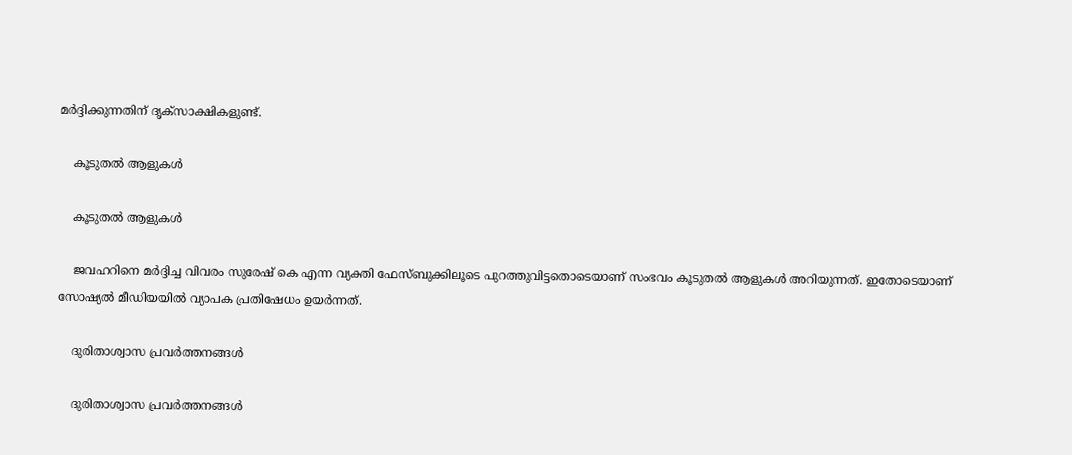മര്‍ദ്ദിക്കുന്നതിന് ദൃക്‌സാക്ഷികളുണ്ട്.

    കൂടുതല്‍ ആളുകള്‍

    കൂടുതല്‍ ആളുകള്‍

    ജവഹറിനെ മര്‍ദ്ദിച്ച വിവരം സുരേഷ് കെ എന്ന വ്യക്തി ഫേസ്ബുക്കിലൂടെ പുറത്തുവിട്ടതൊടെയാണ് സംഭവം കൂടുതല്‍ ആളുകള്‍ അറിയുന്നത്. ഇതോടെയാണ് സോഷ്യല്‍ മീഡിയയില്‍ വ്യാപക പ്രതിഷേധം ഉയര്‍ന്നത്.

    ദുരിതാശ്വാസ പ്രവര്‍ത്തനങ്ങള്‍

    ദുരിതാശ്വാസ പ്രവര്‍ത്തനങ്ങള്‍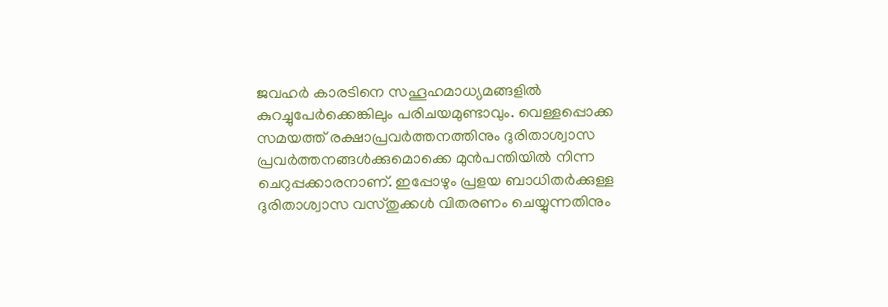ജവഹര്‍ കാരടിനെ സഹൂഹമാധ്യമങ്ങളില്‍ കുറച്ചുപേര്‍ക്കെങ്കിലും പരിചയമുണ്ടാവും. വെള്ളപ്പൊക്ക സമയത്ത് രക്ഷാപ്രവര്‍ത്തനത്തിനും ദുരിതാശ്വാസ പ്രവര്‍ത്തനങ്ങള്‍ക്കുമൊക്കെ മുന്‍പന്തിയില്‍ നിന്ന ചെറുപ്പക്കാരനാണ്. ഇപ്പോഴും പ്രളയ ബാധിതര്‍ക്കുള്ള ദുരിതാശ്വാസ വസ്തുക്കള്‍ വിതരണം ചെയ്യുന്നതിനും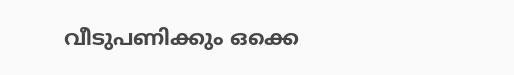വീടുപണിക്കും ഒക്കെ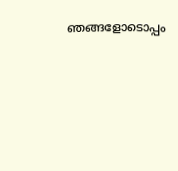ഞങ്ങളോടൊപ്പം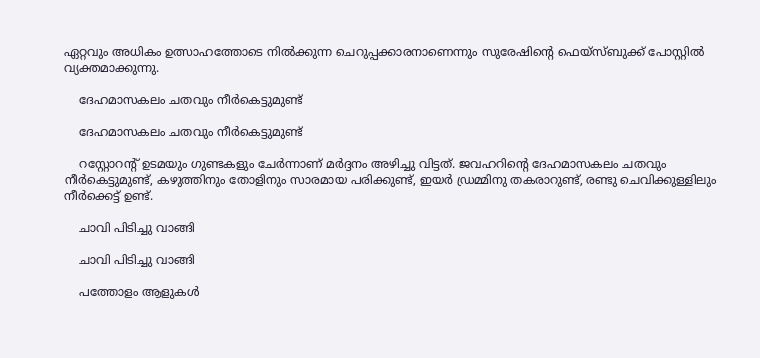ഏറ്റവും അധികം ഉത്സാഹത്തോടെ നില്‍ക്കുന്ന ചെറുപ്പക്കാരനാണെന്നും സുരേഷിന്റെ ഫെയ്‌സ്ബുക്ക് പോസ്റ്റില്‍ വ്യക്തമാക്കുന്നു.

    ദേഹമാസകലം ചതവും നീര്‍കെട്ടുമുണ്ട്

    ദേഹമാസകലം ചതവും നീര്‍കെട്ടുമുണ്ട്

    റസ്റ്റോറന്റ് ഉടമയും ഗുണ്ടകളും ചേര്‍ന്നാണ് മര്‍ദ്ദനം അഴിച്ചു വിട്ടത്. ജവഹറിന്റെ ദേഹമാസകലം ചതവും നീര്‍കെട്ടുമുണ്ട്, കഴുത്തിനും തോളിനും സാരമായ പരിക്കുണ്ട്, ഇയര്‍ ഡ്രമ്മിനു തകരാറുണ്ട്, രണ്ടു ചെവിക്കുള്ളിലും നീര്‍ക്കെട്ട് ഉണ്ട്.

    ചാവി പിടിച്ചു വാങ്ങി

    ചാവി പിടിച്ചു വാങ്ങി

    പത്തോളം ആളുകള്‍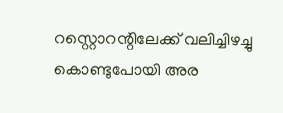റസ്റ്റൊറന്റിലേക്ക് വലിച്ചിഴച്ചു കൊണ്ടുപോയി അര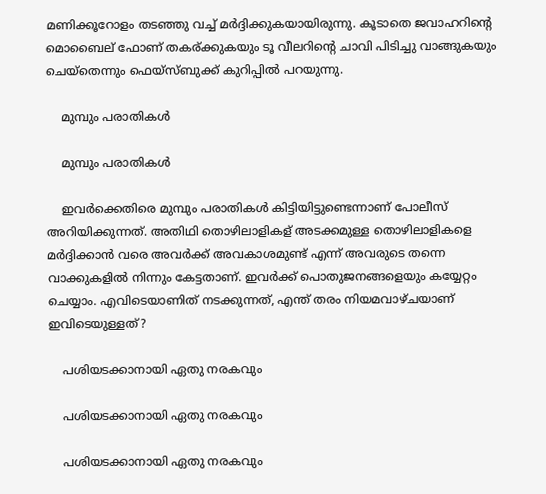മണിക്കൂറോളം തടഞ്ഞു വച്ച് മര്‍ദ്ദിക്കുകയായിരുന്നു. കൂടാതെ ജവാഹറിന്റെ മൊബൈല് ഫോണ് തകര്ക്കുകയും ടൂ വീലറിന്റെ ചാവി പിടിച്ചു വാങ്ങുകയും ചെയ്‌തെന്നും ഫെയ്‌സ്ബുക്ക് കുറിപ്പില്‍ പറയുന്നു.

    മുമ്പും പരാതികള്‍

    മുമ്പും പരാതികള്‍

    ഇവര്‍ക്കെതിരെ മുമ്പും പരാതികള്‍ കിട്ടിയിട്ടുണ്ടെന്നാണ് പോലീസ് അറിയിക്കുന്നത്. അതിഥി തൊഴിലാളികള് അടക്കമുള്ള തൊഴിലാളികളെ മര്‍ദ്ദിക്കാന്‍ വരെ അവര്‍ക്ക് അവകാശമുണ്ട് എന്ന് അവരുടെ തന്നെ വാക്കുകളില്‍ നിന്നും കേട്ടതാണ്. ഇവര്‍ക്ക് പൊതുജനങ്ങളെയും കയ്യേറ്റം ചെയ്യാം. എവിടെയാണിത് നടക്കുന്നത്, എന്ത് തരം നിയമവാഴ്ചയാണ് ഇവിടെയുള്ളത്?

    പശിയടക്കാനായി ഏതു നരകവും

    പശിയടക്കാനായി ഏതു നരകവും

    പശിയടക്കാനായി ഏതു നരകവും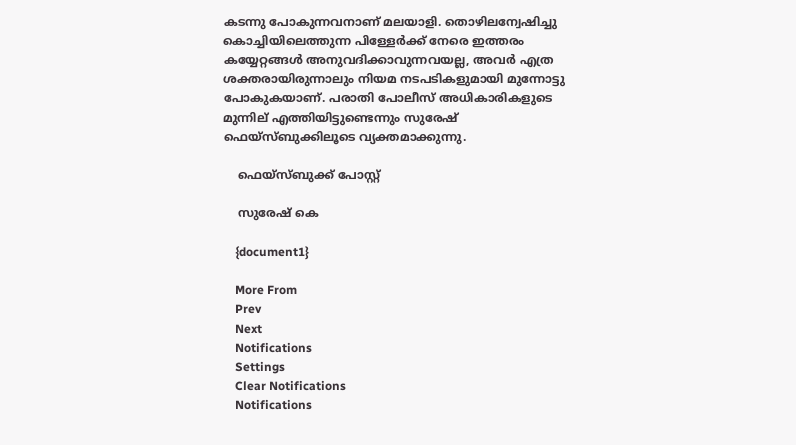കടന്നു പോകുന്നവനാണ് മലയാളി. തൊഴിലന്വേഷിച്ചു കൊച്ചിയിലെത്തുന്ന പിള്ളേര്‍ക്ക് നേരെ ഇത്തരം കയ്യേറ്റങ്ങള്‍ അനുവദിക്കാവുന്നവയല്ല, അവര്‍ എത്ര ശക്തരായിരുന്നാലും നിയമ നടപടികളുമായി മുന്നോട്ടു പോകുകയാണ്. പരാതി പോലീസ് അധികാരികളുടെ മുന്നില് എത്തിയിട്ടുണ്ടെന്നും സുരേഷ് ഫെയ്‌സ്ബുക്കിലൂടെ വ്യക്തമാക്കുന്നു.

    ഫെയ്സ്ബുക്ക് പോസ്റ്റ്

    സുരേഷ് കെ

    {document1}

    More From
    Prev
    Next
    Notifications
    Settings
    Clear Notifications
    Notifications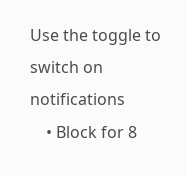Use the toggle to switch on notifications
    • Block for 8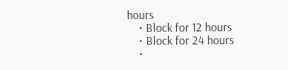hours
    • Block for 12 hours
    • Block for 24 hours
    •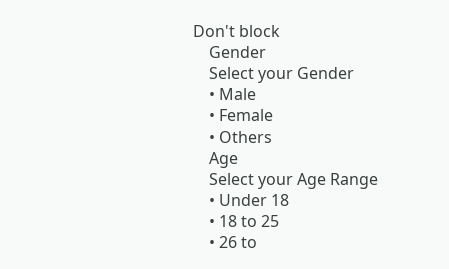Don't block
    Gender
    Select your Gender
    • Male
    • Female
    • Others
    Age
    Select your Age Range
    • Under 18
    • 18 to 25
    • 26 to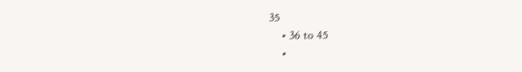35
    • 36 to 45
    •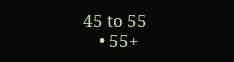45 to 55
    • 55+